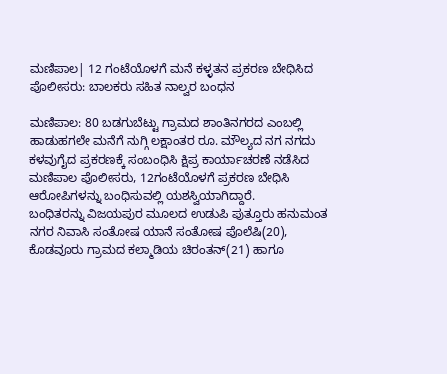ಮಣಿಪಾಲ| 12 ಗಂಟೆಯೊಳಗೆ ಮನೆ ಕಳ್ಳತನ ಪ್ರಕರಣ ಬೇಧಿಸಿದ ಪೊಲೀಸರು: ಬಾಲಕರು ಸಹಿತ ನಾಲ್ವರ ಬಂಧನ

ಮಣಿಪಾಲ: 80 ಬಡಗುಬೆಟ್ಟು ಗ್ರಾಮದ ಶಾಂತಿನಗರದ ಎಂಬಲ್ಲಿ ಹಾಡುಹಗಲೇ ಮನೆಗೆ ನುಗ್ಗಿ ಲಕ್ಷಾಂತರ ರೂ. ಮೌಲ್ಯದ ನಗ ನಗದು ಕಳವುಗೈದ ಪ್ರಕರಣಕ್ಕೆ ಸಂಬಂಧಿಸಿ ಕ್ಷಿಪ್ರ ಕಾರ್ಯಾಚರಣೆ ನಡೆಸಿದ ಮಣಿಪಾಲ ಪೊಲೀಸರು, 12ಗಂಟೆಯೊಳಗೆ ಪ್ರಕರಣ ಬೇಧಿಸಿ ಆರೋಪಿಗಳನ್ನು ಬಂಧಿಸುವಲ್ಲಿ ಯಶಸ್ವಿಯಾಗಿದ್ದಾರೆ.
ಬಂಧಿತರನ್ನು ವಿಜಯಪುರ ಮೂಲದ ಉಡುಪಿ ಪುತ್ತೂರು ಹನುಮಂತ ನಗರ ನಿವಾಸಿ ಸಂತೋಷ ಯಾನೆ ಸಂತೋಷ ಪೊಲೆಷಿ(20), ಕೊಡವೂರು ಗ್ರಾಮದ ಕಲ್ಮಾಡಿಯ ಚಿರಂತನ್(21) ಹಾಗೂ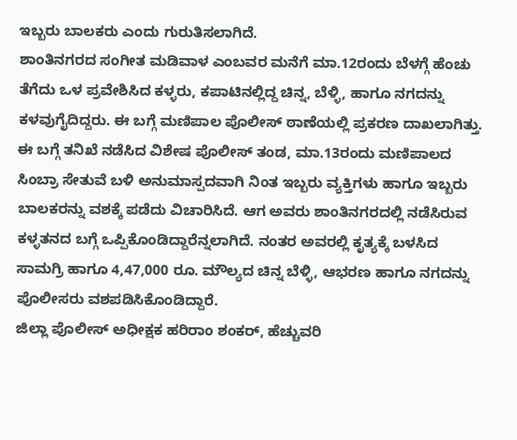ಇಬ್ಬರು ಬಾಲಕರು ಎಂದು ಗುರುತಿಸಲಾಗಿದೆ.
ಶಾಂತಿನಗರದ ಸಂಗೀತ ಮಡಿವಾಳ ಎಂಬವರ ಮನೆಗೆ ಮಾ.12ರಂದು ಬೆಳಗ್ಗೆ ಹೆಂಚು ತೆಗೆದು ಒಳ ಪ್ರವೇಶಿಸಿದ ಕಳ್ಳರು, ಕಪಾಟಿನಲ್ಲಿದ್ದ ಚಿನ್ನ, ಬೆಳ್ಳಿ, ಹಾಗೂ ನಗದನ್ನು ಕಳವುಗೈದಿದ್ದರು. ಈ ಬಗ್ಗೆ ಮಣಿಪಾಲ ಪೊಲೀಸ್ ಠಾಣೆಯಲ್ಲಿ ಪ್ರಕರಣ ದಾಖಲಾಗಿತ್ತು.
ಈ ಬಗ್ಗೆ ತನಿಖೆ ನಡೆಸಿದ ವಿಶೇಷ ಪೊಲೀಸ್ ತಂಡ, ಮಾ.13ರಂದು ಮಣಿಪಾಲದ ಸಿಂಬ್ರಾ ಸೇತುವೆ ಬಳಿ ಅನುಮಾಸ್ಪದವಾಗಿ ನಿಂತ ಇಬ್ಬರು ವ್ಯಕ್ತಿಗಳು ಹಾಗೂ ಇಬ್ಬರು ಬಾಲಕರನ್ನು ವಶಕ್ಕೆ ಪಡೆದು ವಿಚಾರಿಸಿದೆ. ಆಗ ಅವರು ಶಾಂತಿನಗರದಲ್ಲಿ ನಡೆಸಿರುವ ಕಳ್ಳತನದ ಬಗ್ಗೆ ಒಪ್ಪಿಕೊಂಡಿದ್ದಾರೆನ್ನಲಾಗಿದೆ. ನಂತರ ಅವರಲ್ಲಿ ಕೃತ್ಯಕ್ಕೆ ಬಳಸಿದ ಸಾಮಗ್ರಿ ಹಾಗೂ 4,47,000 ರೂ. ಮೌಲ್ಯದ ಚಿನ್ನ ಬೆಳ್ಳಿ, ಆಭರಣ ಹಾಗೂ ನಗದನ್ನು ಪೊಲೀಸರು ವಶಪಡಿಸಿಕೊಂಡಿದ್ದಾರೆ.
ಜಿಲ್ಲಾ ಪೊಲೀಸ್ ಅಧೀಕ್ಷಕ ಹರಿರಾಂ ಶಂಕರ್, ಹೆಚ್ಚುವರಿ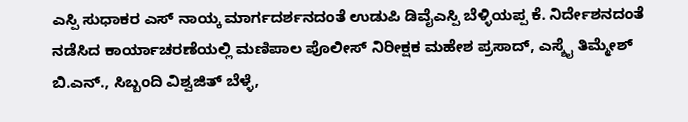ಎಸ್ಪಿ ಸುಧಾಕರ ಎಸ್ ನಾಯ್ಕ ಮಾರ್ಗದರ್ಶನದಂತೆ ಉಡುಪಿ ಡಿವೈಎಸ್ಪಿ ಬೆಳ್ಳಿಯಪ್ಪ ಕೆ. ನಿರ್ದೇಶನದಂತೆ ನಡೆಸಿದ ಕಾರ್ಯಾಚರಣೆಯಲ್ಲಿ ಮಣಿಪಾಲ ಪೊಲೀಸ್ ನಿರೀಕ್ಷಕ ಮಹೇಶ ಪ್ರಸಾದ್, ಎಸ್ಶೈ ತಿಮ್ಮೇಶ್ ಬಿ.ಎನ್., ಸಿಬ್ಬಂದಿ ವಿಶ್ವಜಿತ್ ಬೆಳ್ಳೆ,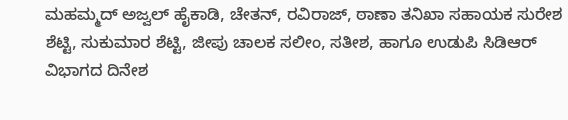ಮಹಮ್ಮದ್ ಅಜ್ವಲ್ ಹೈಕಾಡಿ, ಚೇತನ್, ರವಿರಾಜ್, ಠಾಣಾ ತನಿಖಾ ಸಹಾಯಕ ಸುರೇಶ ಶೆಟ್ಟಿ, ಸುಕುಮಾರ ಶೆಟ್ಟಿ, ಜೀಪು ಚಾಲಕ ಸಲೀಂ, ಸತೀಶ, ಹಾಗೂ ಉಡುಪಿ ಸಿಡಿಆರ್ ವಿಭಾಗದ ದಿನೇಶ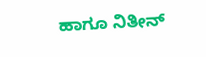ಹಾಗೂ ನಿತೀನ್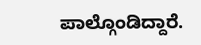ಪಾಲ್ಗೊಂಡಿದ್ದಾರೆ.